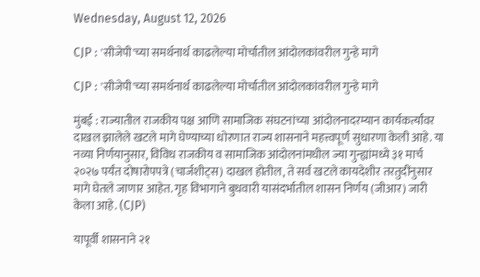Wednesday, August 12, 2026

CJP : 'सीजेपी'च्या समर्थनार्थ काढलेल्या मोर्चातील आंदोलकांवरील गुन्हे मागे

CJP : 'सीजेपी'च्या समर्थनार्थ काढलेल्या मोर्चातील आंदोलकांवरील गुन्हे मागे

मुंबई : राज्यातील राजकीय पक्ष आणि सामाजिक संघटनांच्या आंदोलनादरम्यान कार्यकर्त्यांवर दाखल झालेले खटले मागे घेण्याच्या धोरणात राज्य शासनाने महत्त्वपूर्ण सुधारणा केली आहे. या नव्या निर्णयानुसार, विविध राजकीय व सामाजिक आंदोलनांमधील ज्या गुन्ह्यांमध्ये ३१ मार्च २०२७ पर्यंत दोषारोपपत्रे (चार्जशीट्स) दाखल होतील, ते सर्व खटले कायदेशीर तरतुदींनुसार मागे घेतले जाणार आहेत. गृह विभागाने बुधवारी यासंदर्भातील शासन निर्णय (जीआर) जारी केला आहे. (CJP)

यापूर्वी शासनाने २१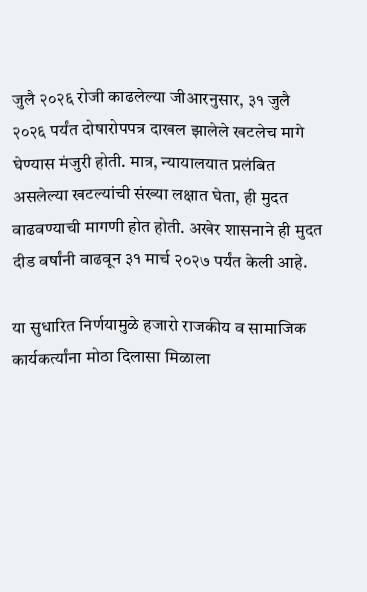जुलै २०२६ रोजी काढलेल्या जीआरनुसार, ३१ जुलै २०२६ पर्यंत दोषारोपपत्र दाखल झालेले खटलेच मागे घेण्यास मंजुरी होती. मात्र, न्यायालयात प्रलंबित असलेल्या खटल्यांची संख्या लक्षात घेता, ही मुदत वाढवण्याची मागणी होत होती. अखेर शासनाने ही मुदत दीड वर्षांनी वाढवून ३१ मार्च २०२७ पर्यंत केली आहे.

या सुधारित निर्णयामुळे हजारो राजकीय व सामाजिक कार्यकर्त्यांना मोठा दिलासा मिळाला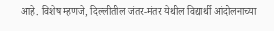आहे. विशेष म्हणजे, दिल्लीतील जंतर-मंतर येथील विद्यार्थी आंदोलनाच्या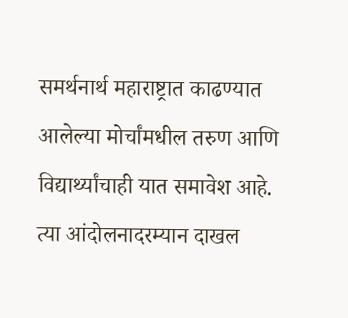समर्थनार्थ महाराष्ट्रात काढण्यात आलेल्या मोर्चांमधील तरुण आणि विद्यार्थ्यांचाही यात समावेश आहे. त्या आंदोलनादरम्यान दाखल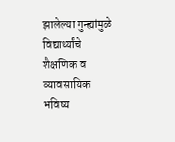झालेल्या गुन्ह्यांमुळे विद्यार्थ्यांचे शैक्षणिक व व्यावसायिक भविष्य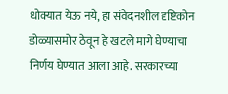धोक्यात येऊ नये, हा संवेदनशील दृष्टिकोन डोळ्यासमोर ठेवून हे खटले मागे घेण्याचा निर्णय घेण्यात आला आहे. सरकारच्या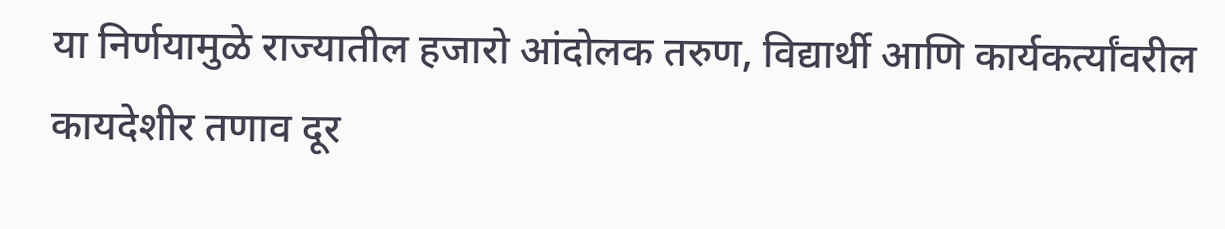या निर्णयामुळे राज्यातील हजारो आंदोलक तरुण, विद्यार्थी आणि कार्यकर्त्यांवरील कायदेशीर तणाव दूर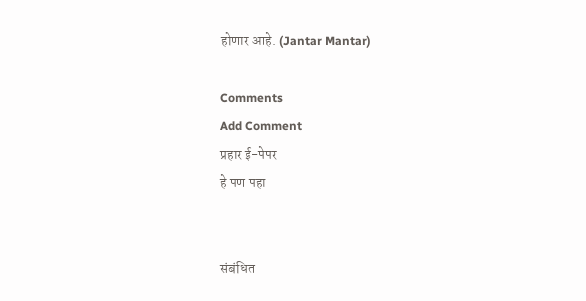होणार आहे. (Jantar Mantar)

Comments
Add Comment
प्रहार ई-पेपर
हे पण पहा


संबंधित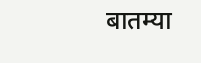बातम्या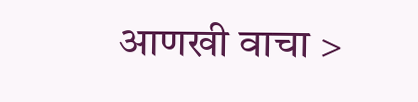आणखी वाचा >